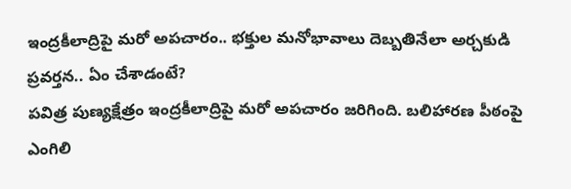ఇంద్రకీలాద్రిపై మరో అపచారం.. భక్తుల మనోభావాలు దెబ్బతినేలా అర్చకుడి ప్రవర్తన.. ఏం చేశాడంటే?
పవిత్ర పుణ్యక్షేత్రం ఇంద్రకీలాద్రిపై మరో అపచారం జరిగింది. బలిహారణ పీఠంపై ఎంగిలి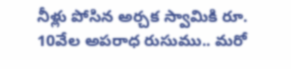నీళ్లు పోసిన అర్చక స్వామికి రూ. 10వేల అపరాధ రుసుము.. మరో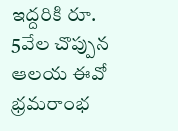ఇద్దరికి రూ. 5వేల చొప్పున ఆలయ ఈవో భ్రమరాంభ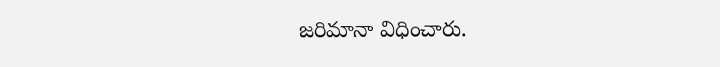జరిమానా విధించారు.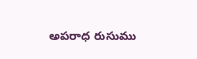అపరాధ రుసుము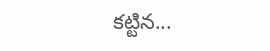కట్టిన...